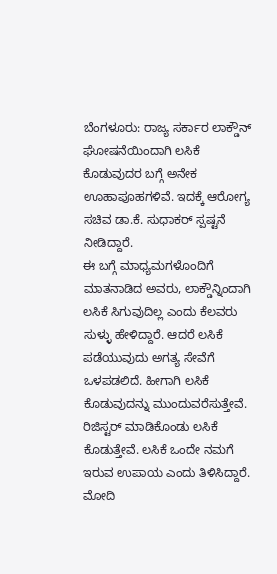ಬೆಂಗಳೂರು: ರಾಜ್ಯ ಸರ್ಕಾರ ಲಾಕ್ಡೌನ್ ಘೋಷನೆಯಿಂದಾಗಿ ಲಸಿಕೆ ಕೊಡುವುದರ ಬಗ್ಗೆ ಅನೇಕ ಊಹಾಪೂಹಗಳಿವೆ. ಇದಕ್ಕೆ ಆರೋಗ್ಯ ಸಚಿವ ಡಾ.ಕೆ. ಸುಧಾಕರ್ ಸ್ಪಷ್ಟನೆ ನೀಡಿದ್ದಾರೆ.
ಈ ಬಗ್ಗೆ ಮಾಧ್ಯಮಗಳೊಂದಿಗೆ ಮಾತನಾಡಿದ ಅವರು, ಲಾಕ್ಡೌನ್ನಿಂದಾಗಿ ಲಸಿಕೆ ಸಿಗುವುದಿಲ್ಲ ಎಂದು ಕೆಲವರು ಸುಳ್ಳು ಹೇಳಿದ್ದಾರೆ. ಆದರೆ ಲಸಿಕೆ ಪಡೆಯುವುದು ಅಗತ್ಯ ಸೇವೆಗೆ ಒಳಪಡಲಿದೆ. ಹೀಗಾಗಿ ಲಸಿಕೆ ಕೊಡುವುದನ್ನು ಮುಂದುವರೆಸುತ್ತೇವೆ. ರಿಜಿಸ್ಟರ್ ಮಾಡಿಕೊಂಡು ಲಸಿಕೆ ಕೊಡುತ್ತೇವೆ. ಲಸಿಕೆ ಒಂದೇ ನಮಗೆ ಇರುವ ಉಪಾಯ ಎಂದು ತಿಳಿಸಿದ್ದಾರೆ.
ಮೋದಿ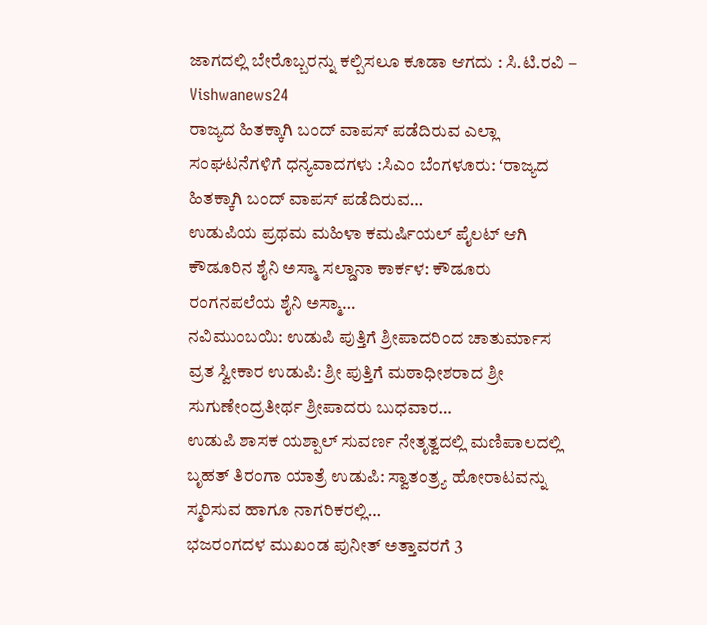ಜಾಗದಲ್ಲಿ ಬೇರೊಬ್ಬರನ್ನು ಕಲ್ಪಿಸಲೂ ಕೂಡಾ ಆಗದು : ಸಿ.ಟಿ.ರವಿ – Vishwanews24
ರಾಜ್ಯದ ಹಿತಕ್ಕಾಗಿ ಬಂದ್ ವಾಪಸ್ ಪಡೆದಿರುವ ಎಲ್ಲಾ ಸಂಘಟನೆಗಳಿಗೆ ಧನ್ಯವಾದಗಳು :ಸಿಎಂ ಬೆಂಗಳೂರು: ʻರಾಜ್ಯದ ಹಿತಕ್ಕಾಗಿ ಬಂದ್ ವಾಪಸ್ ಪಡೆದಿರುವ…
ಉಡುಪಿಯ ಪ್ರಥಮ ಮಹಿಳಾ ಕಮರ್ಷಿಯಲ್ ಪೈಲಟ್ ಆಗಿ ಕೌಡೂರಿನ ಶೈನಿ ಅಸ್ಮಾ ಸಲ್ಡಾನಾ ಕಾರ್ಕಳ: ಕೌಡೂರು ರಂಗನಪಲೆಯ ಶೈನಿ ಅಸ್ಮಾ…
ನವಿಮುಂಬಯಿ: ಉಡುಪಿ ಪುತ್ತಿಗೆ ಶ್ರೀಪಾದರಿಂದ ಚಾತುರ್ಮಾಸ ವ್ರತ ಸ್ವೀಕಾರ ಉಡುಪಿ: ಶ್ರೀ ಪುತ್ತಿಗೆ ಮಠಾಧೀಶರಾದ ಶ್ರೀ ಸುಗುಣೇಂದ್ರತೀರ್ಥ ಶ್ರೀಪಾದರು ಬುಧವಾರ…
ಉಡುಪಿ ಶಾಸಕ ಯಶ್ಪಾಲ್ ಸುವರ್ಣ ನೇತೃತ್ವದಲ್ಲಿ ಮಣಿಪಾಲದಲ್ಲಿ ಬೃಹತ್ ತಿರಂಗಾ ಯಾತ್ರೆ ಉಡುಪಿ: ಸ್ವಾತಂತ್ರ್ಯ ಹೋರಾಟವನ್ನು ಸ್ಮರಿಸುವ ಹಾಗೂ ನಾಗರಿಕರಲ್ಲಿ…
ಭಜರಂಗದಳ ಮುಖಂಡ ಪುನೀತ್ ಅತ್ತಾವರಗೆ 3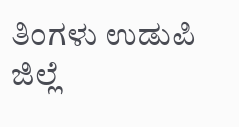ತಿಂಗಳು ಉಡುಪಿ ಜಿಲ್ಲೆ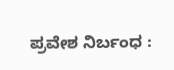ಪ್ರವೇಶ ನಿರ್ಬಂಧ :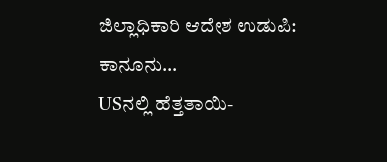ಜಿಲ್ಲಾಧಿಕಾರಿ ಆದೇಶ ಉಡುಪಿ: ಕಾನೂನು…
USನಲ್ಲಿ ಹೆತ್ತತಾಯಿ-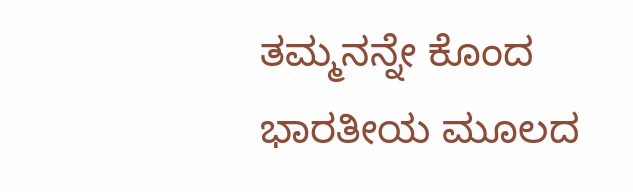ತಮ್ಮನನ್ನೇ ಕೊಂದ ಭಾರತೀಯ ಮೂಲದ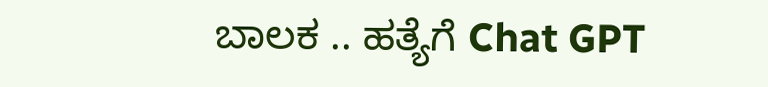ಬಾಲಕ .. ಹತ್ಯೆಗೆ Chat GPT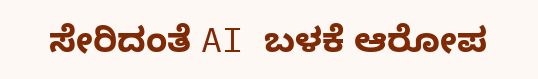ಸೇರಿದಂತೆ AI ಬಳಕೆ ಆರೋಪ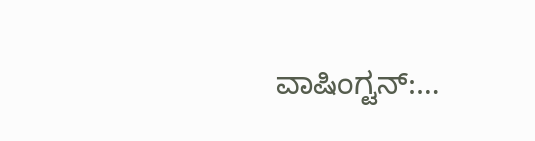ವಾಷಿಂಗ್ಟನ್:…